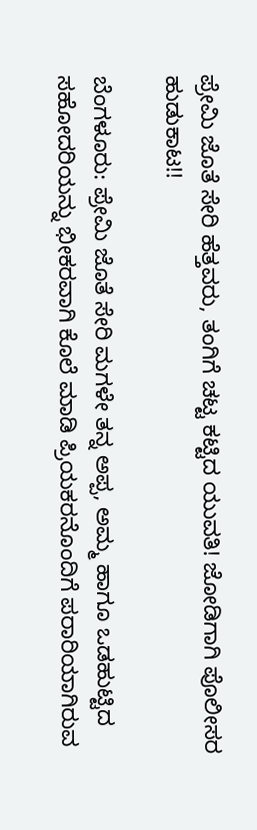ಪ್ರೇಮಿ ಜೊತೆ ಸೇರಿ ಹೆತ್ತವರು, ತಂಗಿಗೆ ಚಟ್ಟ ಕಟ್ಟಿದ ಯುವತಿ! ಜೋಡಿಗಾಗಿ ಪೊಲೀಸರ ಹುಡುಕಾಟ!!

ಬೆಂಗಳೂರು: ಪ್ರೇಮಿ ಜೊತೆ ಸೇರಿ ಮಗಳೇ ತನ್ನ ಅಪ್ಪ, ಅಮ್ಮ ಹಾಗೂ ಒಡಹುಟ್ಟಿದ ಸಹೋದರಿಯನ್ನು ಭೀಕರವಾಗಿ ಕೊಲೆ ಮಾಡಿ ಪ್ರಿಯಕರನೊಂದಿಗೆ ಪರಾರಿಯಾಗಿರುವ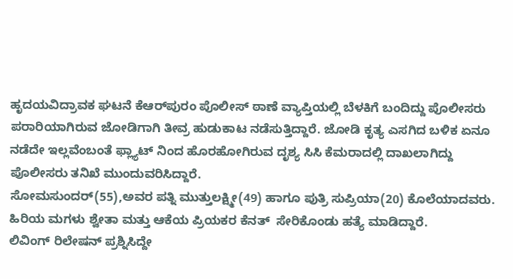ಹೃದಯವಿದ್ರಾವಕ ಘಟನೆ ಕೆಆರ್‌ಪುರಂ ಪೊಲೀಸ್ ಠಾಣೆ ವ್ಯಾಪ್ತಿಯಲ್ಲಿ ಬೆಳಕಿಗೆ ಬಂದಿದ್ದು ಪೊಲೀಸರು ಪರಾರಿಯಾಗಿರುವ ಜೋಡಿಗಾಗಿ ತೀವ್ರ ಹುಡುಕಾಟ ನಡೆಸುತ್ತಿದ್ದಾರೆ. ಜೋಡಿ ಕೃತ್ಯ ಎಸಗಿದ ಬಳಿಕ ಏನೂ ನಡೆದೇ ಇಲ್ಲವೆಂಬಂತೆ ಫ್ಲ್ಯಾಟ್ ನಿಂದ ಹೊರಹೋಗಿರುವ ದೃಶ್ಯ ಸಿಸಿ ಕೆಮರಾದಲ್ಲಿ ದಾಖಲಾಗಿದ್ದು ಪೊಲೀಸರು ತನಿಖೆ ಮುಂದುವರಿಸಿದ್ದಾರೆ.
ಸೋಮಸುಂದರ್‌(55),ಅವರ ಪತ್ನಿ ಮುತ್ತುಲಕ್ಷ್ಮೀ(49) ಹಾಗೂ ಪುತ್ರಿ ಸುಪ್ರಿಯಾ(20) ಕೊಲೆಯಾದವರು. ಹಿರಿಯ ಮಗಳು ಶ್ವೇತಾ ಮತ್ತು ಆಕೆಯ ಪ್ರಿಯಕರ ಕೆನತ್ ‌ ಸೇರಿಕೊಂಡು ಹತ್ಯೆ ಮಾಡಿದ್ದಾರೆ.
ಲಿವಿಂಗ್ ರಿಲೇಷನ್ ಪ್ರಶ್ನಿಸಿದ್ದೇ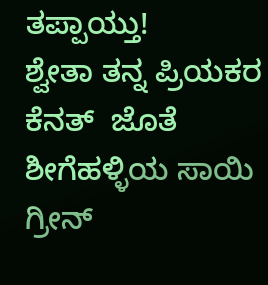ತಪ್ಪಾಯ್ತು!
ಶ್ವೇತಾ ತನ್ನ ಪ್ರಿಯಕರ ಕೆನತ್ ‌ ಜೊತೆ ಶೀಗೆಹಳ್ಳಿಯ ಸಾಯಿ ಗ್ರೀನ್‌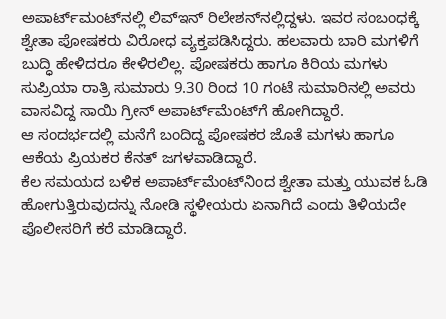ಅಪಾರ್ಟ್‌ಮಂಟ್‌ನಲ್ಲಿ ಲಿವ್‌ಇನ್‌ ರಿಲೇಶನ್‌ನಲ್ಲಿದ್ದಳು. ಇವರ ಸಂಬಂಧಕ್ಕೆ ಶ್ವೇತಾ ಪೋಷಕರು ವಿರೋಧ ವ್ಯಕ್ತಪಡಿಸಿದ್ದರು. ಹಲವಾರು ಬಾರಿ ಮಗಳಿಗೆ ಬುದ್ಧಿ ಹೇಳಿದರೂ ಕೇಳಿರಲಿಲ್ಲ. ಪೋಷಕರು ಹಾಗೂ ಕಿರಿಯ ಮಗಳು ಸುಪ್ರಿಯಾ ರಾತ್ರಿ ಸುಮಾರು 9.30 ರಿಂದ 10 ಗಂಟೆ ಸುಮಾರಿನಲ್ಲಿ ಅವರು ವಾಸವಿದ್ದ ಸಾಯಿ ಗ್ರೀನ್‌ ಅಪಾರ್ಟ್‌ಮೆಂಟ್‌ಗೆ ಹೋಗಿದ್ದಾರೆ.
ಆ ಸಂದರ್ಭದಲ್ಲಿ ಮನೆಗೆ ಬಂದಿದ್ದ ಪೋಷಕರ ಜೊತೆ ಮಗಳು ಹಾಗೂ ಆಕೆಯ ಪ್ರಿಯಕರ ಕೆನತ್ ಜಗಳವಾಡಿದ್ದಾರೆ.
ಕೆಲ ಸಮಯದ ಬಳಿಕ ಅಪಾರ್ಟ್‌ಮೆಂಟ್‌ನಿಂದ ಶ್ವೇತಾ ಮತ್ತು ಯುವಕ ಓಡಿ ಹೋಗುತ್ತಿರುವುದನ್ನು ನೋಡಿ ಸ್ಥಳೀಯರು ಏನಾಗಿದೆ ಎಂದು ತಿಳಿಯದೇ ಪೊಲೀಸರಿಗೆ ಕರೆ ಮಾಡಿದ್ದಾರೆ.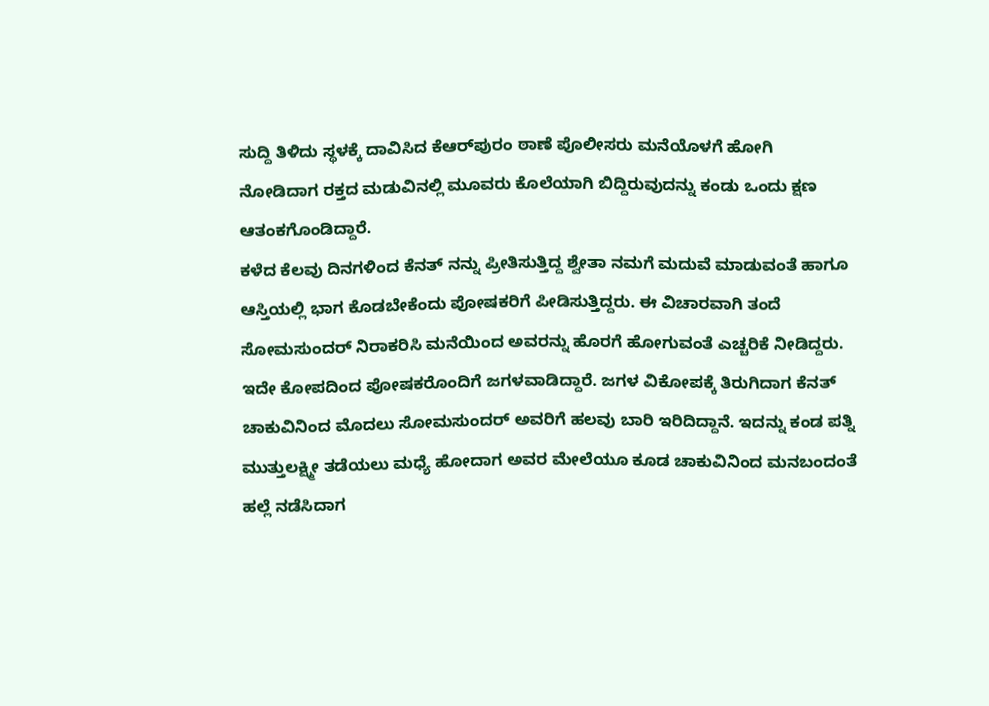ಸುದ್ದಿ ತಿಳಿದು ಸ್ಥಳಕ್ಕೆ ದಾವಿಸಿದ ಕೆಆರ್‌ಪುರಂ ಠಾಣೆ ಪೊಲೀಸರು ಮನೆಯೊಳಗೆ ಹೋಗಿ ನೋಡಿದಾಗ ರಕ್ತದ ಮಡುವಿನಲ್ಲಿ ಮೂವರು ಕೊಲೆಯಾಗಿ ಬಿದ್ದಿರುವುದನ್ನು ಕಂಡು ಒಂದು ಕ್ಷಣ ಆತಂಕಗೊಂಡಿದ್ದಾರೆ.
ಕಳೆದ ಕೆಲವು ದಿನಗಳಿಂದ ಕೆನತ್ ‌ನನ್ನು ಪ್ರೀತಿಸುತ್ತಿದ್ದ ಶ್ವೇತಾ ನಮಗೆ ಮದುವೆ ಮಾಡುವಂತೆ ಹಾಗೂ ಆಸ್ತಿಯಲ್ಲಿ ಭಾಗ ಕೊಡಬೇಕೆಂದು ಪೋಷಕರಿಗೆ ಪೀಡಿಸುತ್ತಿದ್ದರು. ಈ ವಿಚಾರವಾಗಿ ತಂದೆ ಸೋಮಸುಂದರ್‌ ನಿರಾಕರಿಸಿ ಮನೆಯಿಂದ ಅವರನ್ನು ಹೊರಗೆ ಹೋಗುವಂತೆ ಎಚ್ಚರಿಕೆ ನೀಡಿದ್ದರು.
ಇದೇ ಕೋಪದಿಂದ ಪೋಷಕರೊಂದಿಗೆ ಜಗಳವಾಡಿದ್ದಾರೆ. ಜಗಳ ವಿಕೋಪಕ್ಕೆ ತಿರುಗಿದಾಗ ಕೆನತ್ ‌ ಚಾಕುವಿನಿಂದ ಮೊದಲು ಸೋಮಸುಂದರ್‌ ಅವರಿಗೆ ಹಲವು ಬಾರಿ ಇರಿದಿದ್ದಾನೆ. ಇದನ್ನು ಕಂಡ ಪತ್ನಿ ಮುತ್ತುಲಕ್ಷ್ಮೀ ತಡೆಯಲು ಮಧ್ಯೆ ಹೋದಾಗ ಅವರ ಮೇಲೆಯೂ ಕೂಡ ಚಾಕುವಿನಿಂದ ಮನಬಂದಂತೆ ಹಲ್ಲೆ ನಡೆಸಿದಾಗ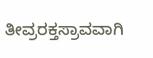ತೀವ್ರರಕ್ತಸ್ರಾವವಾಗಿ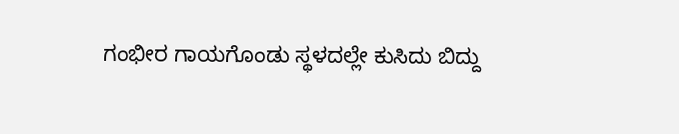ಗಂಭೀರ ಗಾಯಗೊಂಡು ಸ್ಥಳದಲ್ಲೇ ಕುಸಿದು ಬಿದ್ದು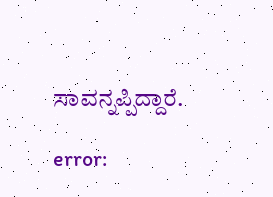ಸಾವನ್ನಪ್ಪಿದ್ದಾರೆ.

error: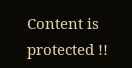Content is protected !!